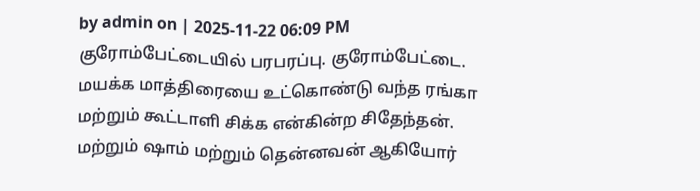by admin on | 2025-11-22 06:09 PM
குரோம்பேட்டையில் பரபரப்பு. குரோம்பேட்டை. மயக்க மாத்திரையை உட்கொண்டு வந்த ரங்கா மற்றும் கூட்டாளி சிக்க என்கின்ற சிதேந்தன். மற்றும் ஷாம் மற்றும் தென்னவன் ஆகியோர்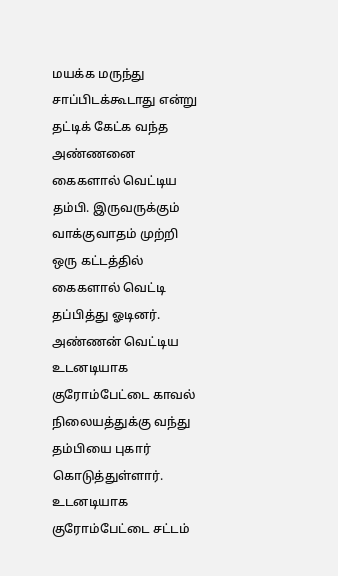மயக்க மருந்து சாப்பிடக்கூடாது என்று தட்டிக் கேட்க வந்த அண்ணனை கைகளால் வெட்டிய தம்பி. இருவருக்கும் வாக்குவாதம் முற்றி ஒரு கட்டத்தில் கைகளால் வெட்டி தப்பித்து ஓடினர். அண்ணன் வெட்டிய உடனடியாக குரோம்பேட்டை காவல் நிலையத்துக்கு வந்து தம்பியை புகார் கொடுத்துள்ளார்.
உடனடியாக குரோம்பேட்டை சட்டம்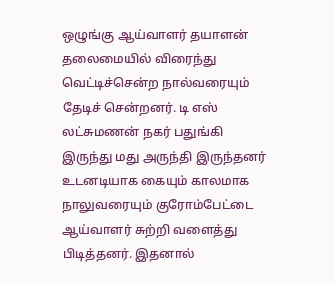ஒழுங்கு ஆய்வாளர் தயாளன் தலைமையில் விரைந்து வெட்டிச்சென்ற நால்வரையும் தேடிச் சென்றனர். டி எஸ் லட்சுமணன் நகர் பதுங்கி இருந்து மது அருந்தி இருந்தனர் உடனடியாக கையும் காலமாக நாலுவரையும் குரோம்பேட்டை ஆய்வாளர் சுற்றி வளைத்து பிடித்தனர். இதனால்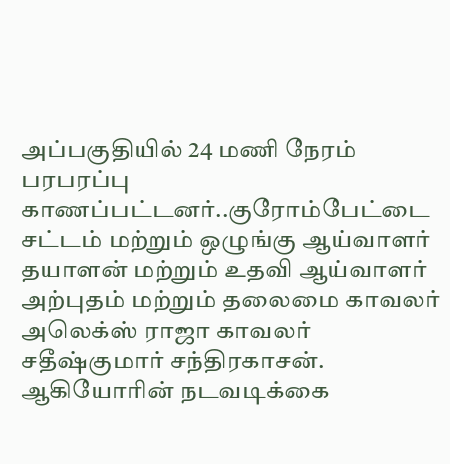அப்பகுதியில் 24 மணி நேரம் பரபரப்பு காணப்பட்டனர்..குரோம்பேட்டை சட்டம் மற்றும் ஒழுங்கு ஆய்வாளர் தயாளன் மற்றும் உதவி ஆய்வாளர் அற்புதம் மற்றும் தலைமை காவலர் அலெக்ஸ் ராஜா காவலர் சதீஷ்குமார் சந்திரகாசன். ஆகியோரின் நடவடிக்கை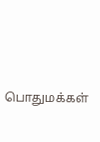பொதுமக்கள்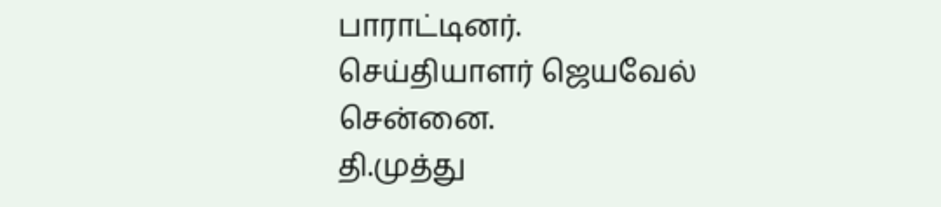பாராட்டினர்.
செய்தியாளர் ஜெயவேல் சென்னை.
தி.முத்து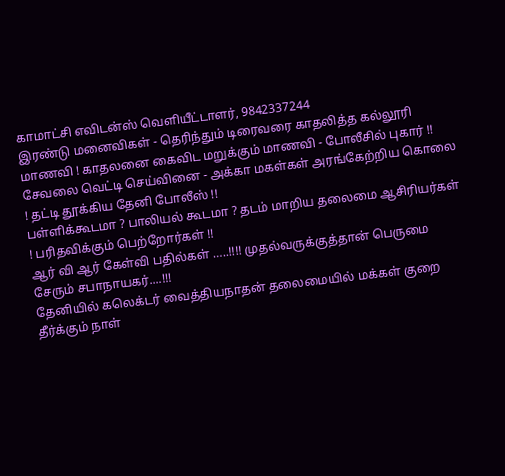காமாட்சி எவிடன்ஸ் வெளியீட்டாளர், 9842337244
இரண்டு மனைவிகள் - தெரிந்தும் டிரைவரை காதலித்த கல்லூரி மாணவி ! காதலனை கைவிட மறுக்கும் மாணவி - போலீசில் புகார் !!
சேவலை வெட்டி செய்வினை - அக்கா மகள்கள் அரங்கேற்றிய கொலை ! தட்டி தூக்கிய தேனி போலீஸ் !!
பள்ளிக்கூடமா ? பாலியல் கூடமா ? தடம் மாறிய தலைமை ஆசிரியர்கள் ! பரிதவிக்கும் பெற்றோர்கள் !!
ஆர் வி ஆர் கேள்வி பதில்கள் …..!!!! முதல்வருக்குத்தான் பெருமை சேரும் சபாநாயகர்....!!!
தேனியில் கலெக்டர் வைத்தியநாதன் தலைமையில் மக்கள் குறை தீர்க்கும் நாள்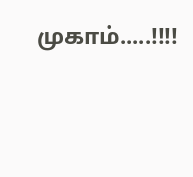முகாம்.....!!!!